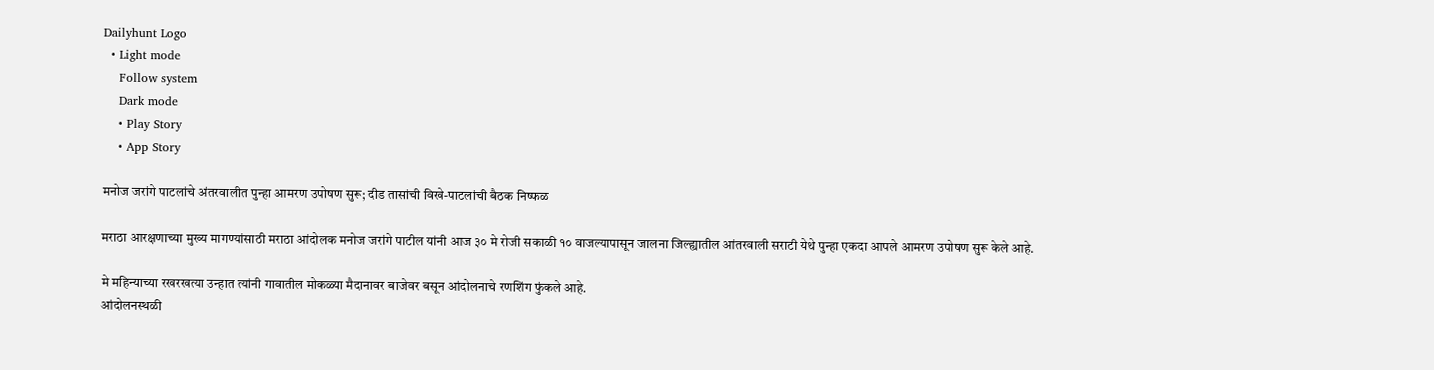Dailyhunt Logo
  • Light mode
    Follow system
    Dark mode
    • Play Story
    • App Story

मनोज जरांगे पाटलांचे अंतरवालीत पुन्हा आमरण उपोषण सुरू; दीड तासांची विखे-पाटलांची बैठक निष्फळ

मराठा आरक्षणाच्या मुख्य मागण्यांसाठी मराठा आंदोलक मनोज जरांगे पाटील यांनी आज ३० मे रोजी सकाळी १० वाजल्यापासून जालना जिल्ह्यातील आंतरवाली सराटी येथे पुन्हा एकदा आपले आमरण उपोषण सुरू केले आहे.

मे महिन्याच्या रखरखत्या उन्हात त्यांनी गावातील मोकळ्या मैदानावर बाजेवर बसून आंदोलनाचे रणशिंग फुंकले आहे.
आंदोलनस्थळी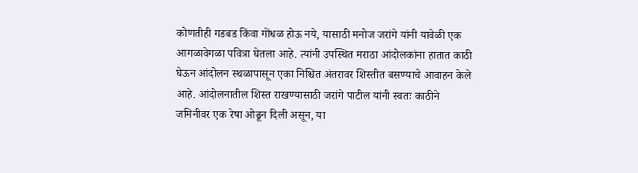कोणतीही गडबड किंवा गोंधळ होऊ नये, यासाठी मनोज जरांगे यांनी यावेळी एक आगळावेगळा पवित्रा घेतला आहे. त्यांनी उपस्थित मराठा आंदोलकांना हातात काठी घेऊन आंदोलन स्थळापासून एका निश्चित अंतरावर शिस्तीत बसण्याचे आवाहन केले आहे. आंदोलनातील शिस्त राखण्यासाठी जरांगे पाटील यांनी स्वतः काठीने जमिनीवर एक रेषा ओढून दिली असून, या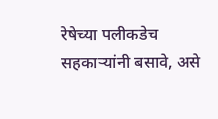रेषेच्या पलीकडेच सहकाऱ्यांनी बसावे, असे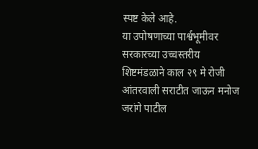स्पष्ट केले आहे.
या उपोषणाच्या पार्श्वभूमीवर सरकारच्या उच्चस्तरीय शिष्टमंडळाने काल २९ मे रोजी आंतरवाली सराटीत जाऊन मनोज जरांगे पाटील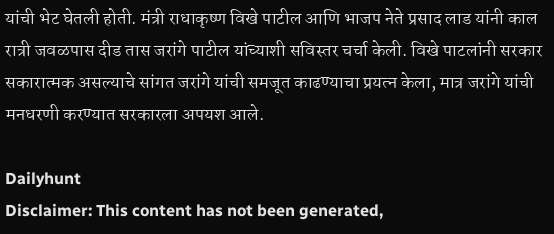यांची भेट घेतली होती. मंत्री राधाकृष्ण विखे पाटील आणि भाजप नेते प्रसाद लाड यांनी काल रात्री जवळपास दीड तास जरांगे पाटील यांच्याशी सविस्तर चर्चा केली. विखे पाटलांनी सरकार सकारात्मक असल्याचे सांगत जरांगे यांची समजूत काढण्याचा प्रयत्न केला, मात्र जरांगे यांची मनधरणी करण्यात सरकारला अपयश आले.

Dailyhunt
Disclaimer: This content has not been generated,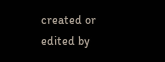created or edited by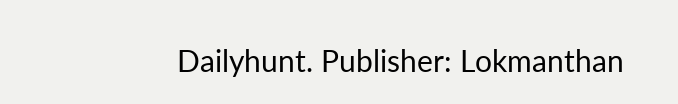Dailyhunt. Publisher: Lokmanthan